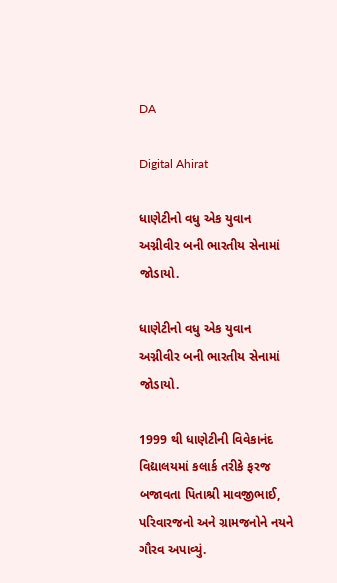DA

Digital Ahirat

ધાણેટીનો વધુ એક યુવાન અગ્નીવીર બની ભારતીય સેનામાં જોડાયો.

ધાણેટીનો વધુ એક યુવાન અગ્નીવીર બની ભારતીય સેનામાં જોડાયો.

1999 થી ધાણેટીની વિવેકાનંદ વિદ્યાલયમાં કલાર્ક તરીકે ફરજ બજાવતા પિતાશ્રી માવજીભાઈ, પરિવારજનો અને ગ્રામજનોને નયને ગૌરવ અપાવ્યું.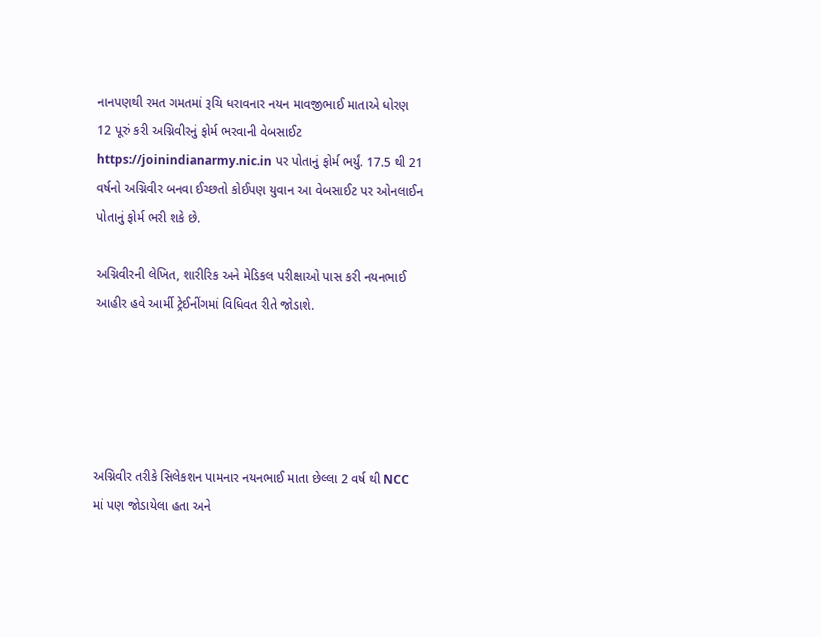નાનપણથી રમત ગમતમાં રૂચિ ધરાવનાર નયન માવજીભાઈ માતાએ ધોરણ 12 પૂરું કરી અગ્નિવીરનું ફોર્મ ભરવાની વેબસાઈટ https://joinindianarmy.nic.in પર પોતાનું ફોર્મ ભર્યું. 17.5 થી 21 વર્ષનો અગ્નિવીર બનવા ઈચ્છતો કોઈપણ યુવાન આ વેબસાઈટ પર ઓનલાઈન પોતાનું ફોર્મ ભરી શકે છે.

અગ્નિવીરની લેખિત, શારીરિક અને મેડિકલ પરીક્ષાઓ પાસ કરી નયનભાઈ આહીર હવે આર્મી ટ્રેઈનીંગમાં વિધિવત રીતે જોડાશે.





અગ્નિવીર તરીકે સિલેકશન પામનાર નયનભાઈ માતા છેલ્લા 2 વર્ષ થી NCC માં પણ જોડાયેલા હતા અને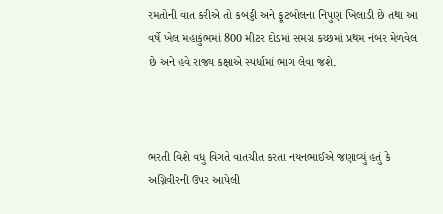રમતોની વાત કરીએ તો કબડ્ડી અને ફૂટબોલના નિપુણ ખિલાડી છે તથા આ વર્ષે ખેલ મહાકુંભમાં 800 મીટર દોડમાં સમગ્ર કચ્છમાં પ્રથમ નંબર મેળવેલ છે અને હવે રાજ્ય કક્ષાએ સ્પર્ધામાં ભાગ લેવા જશે.



ભરતી વિશે વધુ વિગતે વાતચીત કરતા નયનભાઈએ જણાવ્યું હતું કે અગ્નિવીરની ઉપર આપેલી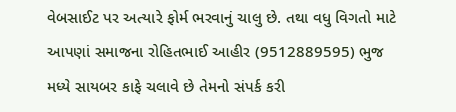વેબસાઈટ પર અત્યારે ફોર્મ ભરવાનું ચાલુ છે. તથા વધુ વિગતો માટે આપણાં સમાજના રોહિતભાઈ આહીર (9512889595) ભુજ મધ્યે સાયબર કાફે ચલાવે છે તેમનો સંપર્ક કરી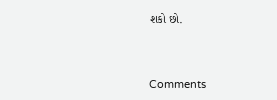શકો છો.



Comments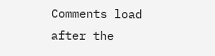Comments load after the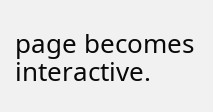page becomes interactive.